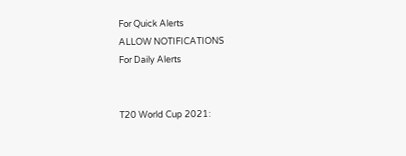For Quick Alerts
ALLOW NOTIFICATIONS
For Daily Alerts


T20 World Cup 2021: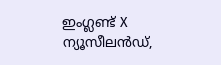ഇംഗ്ലണ്ട് X ന്യൂസീലന്‍ഡ്,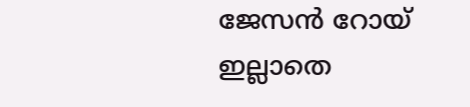ജേസന്‍ റോയ് ഇല്ലാതെ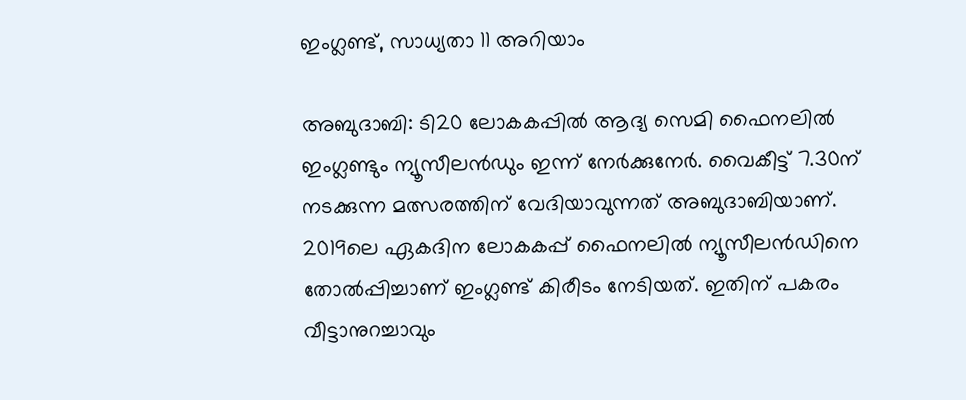ഇംഗ്ലണ്ട്, സാധ്യതാ 11 അറിയാം

അബുദാബി: ടി20 ലോകകപ്പില്‍ ആദ്യ സെമി ഫൈനലില്‍ ഇംഗ്ലണ്ടും ന്യൂസീലന്‍ഡും ഇന്ന് നേര്‍ക്കുനേര്‍. വൈകീട്ട് 7.30ന് നടക്കുന്ന മത്സരത്തിന് വേദിയാവുന്നത് അബുദാബിയാണ്. 2019ലെ ഏകദിന ലോകകപ്പ് ഫൈനലില്‍ ന്യൂസീലന്‍ഡിനെ തോല്‍പ്പിച്ചാണ് ഇംഗ്ലണ്ട് കിരീടം നേടിയത്. ഇതിന് പകരം വീട്ടാനുറച്ചാവും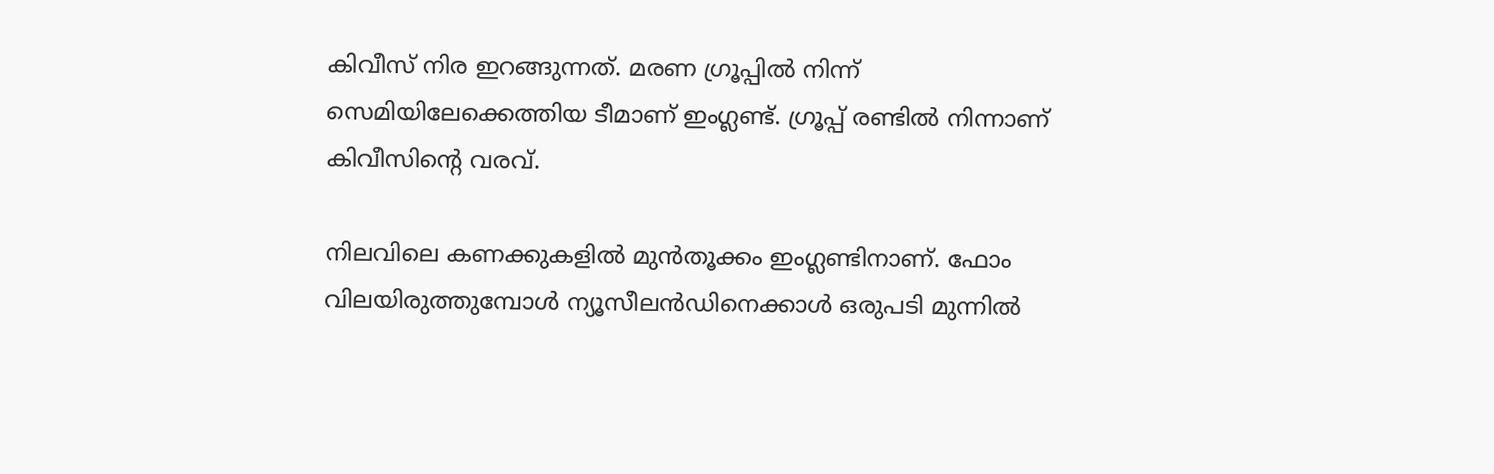കിവീസ് നിര ഇറങ്ങുന്നത്. മരണ ഗ്രൂപ്പില്‍ നിന്ന് സെമിയിലേക്കെത്തിയ ടീമാണ് ഇംഗ്ലണ്ട്. ഗ്രൂപ്പ് രണ്ടില്‍ നിന്നാണ് കിവീസിന്റെ വരവ്.

നിലവിലെ കണക്കുകളില്‍ മുന്‍തൂക്കം ഇംഗ്ലണ്ടിനാണ്. ഫോം വിലയിരുത്തുമ്പോള്‍ ന്യൂസീലന്‍ഡിനെക്കാള്‍ ഒരുപടി മുന്നില്‍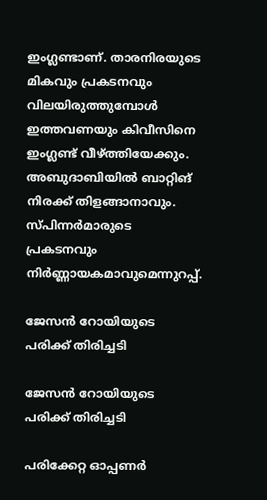ഇംഗ്ലണ്ടാണ്. താരനിരയുടെ മികവും പ്രകടനവും വിലയിരുത്തുമ്പോള്‍ ഇത്തവണയും കിവീസിനെ ഇംഗ്ലണ്ട് വീഴ്ത്തിയേക്കും. അബുദാബിയില്‍ ബാറ്റിങ് നിരക്ക് തിളങ്ങാനാവും. സ്പിന്നര്‍മാരുടെ പ്രകടനവും നിര്‍ണ്ണായകമാവുമെന്നുറപ്പ്.

ജേസന്‍ റോയിയുടെ പരിക്ക് തിരിച്ചടി

ജേസന്‍ റോയിയുടെ പരിക്ക് തിരിച്ചടി

പരിക്കേറ്റ ഓപ്പണര്‍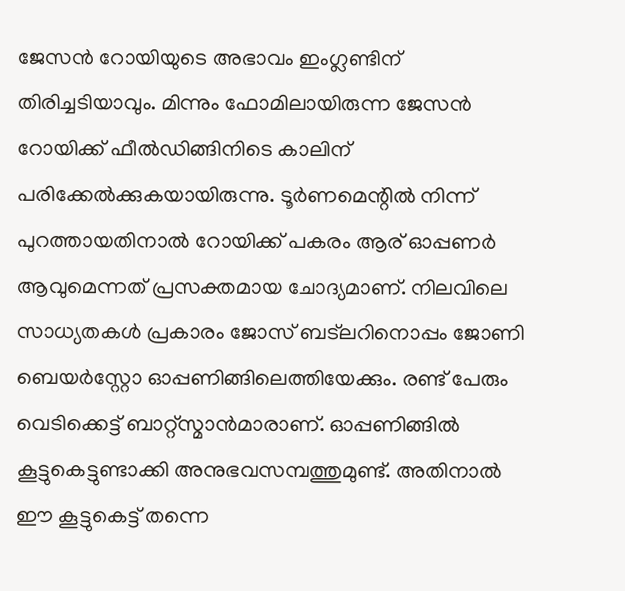ജേസന്‍ റോയിയുടെ അഭാവം ഇംഗ്ലണ്ടിന് തിരിച്ചടിയാവും. മിന്നും ഫോമിലായിരുന്ന ജേസന്‍ റോയിക്ക് ഫീല്‍ഡിങ്ങിനിടെ കാലിന് പരിക്കേല്‍ക്കുകയായിരുന്നു. ടൂര്‍ണമെന്റില്‍ നിന്ന് പുറത്തായതിനാല്‍ റോയിക്ക് പകരം ആര് ഓപ്പണര്‍ ആവുമെന്നത് പ്രസക്തമായ ചോദ്യമാണ്. നിലവിലെ സാധ്യതകള്‍ പ്രകാരം ജോസ് ബട്‌ലറിനൊപ്പം ജോണി ബെയര്‍‌സ്റ്റോ ഓപ്പണിങ്ങിലെത്തിയേക്കും. രണ്ട് പേരും വെടിക്കെട്ട് ബാറ്റ്‌സ്മാന്‍മാരാണ്. ഓപ്പണിങ്ങില്‍ കൂട്ടുകെട്ടുണ്ടാക്കി അനുഭവസമ്പത്തുമുണ്ട്. അതിനാല്‍ ഈ കൂട്ടുകെട്ട് തന്നെ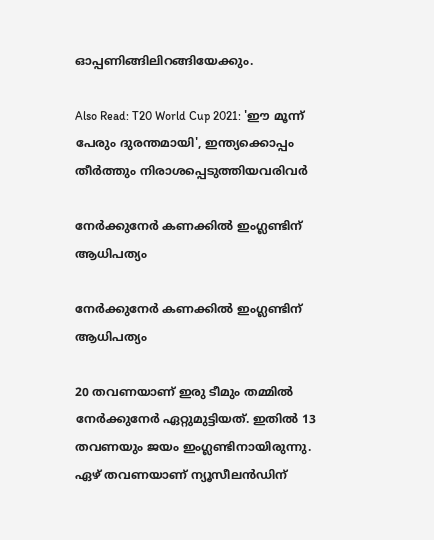ഓപ്പണിങ്ങിലിറങ്ങിയേക്കും.

Also Read: T20 World Cup 2021: 'ഈ മൂന്ന് പേരും ദുരന്തമായി', ഇന്ത്യക്കൊപ്പം തീര്‍ത്തും നിരാശപ്പെടുത്തിയവരിവര്‍

നേര്‍ക്കുനേര്‍ കണക്കില്‍ ഇംഗ്ലണ്ടിന് ആധിപത്യം

നേര്‍ക്കുനേര്‍ കണക്കില്‍ ഇംഗ്ലണ്ടിന് ആധിപത്യം

20 തവണയാണ് ഇരു ടീമും തമ്മില്‍ നേര്‍ക്കുനേര്‍ ഏറ്റുമുട്ടിയത്. ഇതില്‍ 13 തവണയും ജയം ഇംഗ്ലണ്ടിനായിരുന്നു. ഏഴ് തവണയാണ് ന്യൂസീലന്‍ഡിന്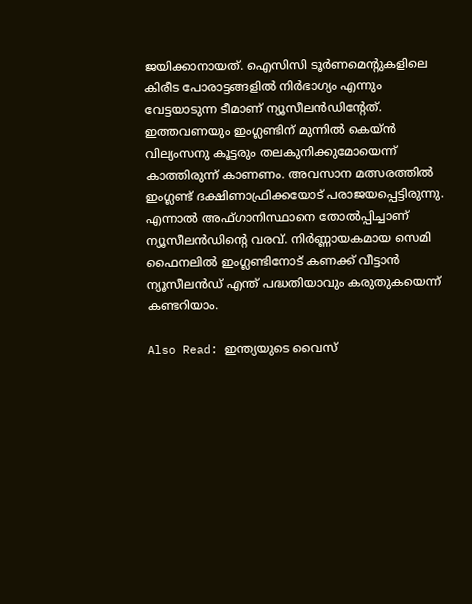ജയിക്കാനായത്. ഐസിസി ടൂര്‍ണമെന്റുകളിലെ കിരീട പോരാട്ടങ്ങളില്‍ നിര്‍ഭാഗ്യം എന്നും വേട്ടയാടുന്ന ടീമാണ് ന്യൂസീലന്‍ഡിന്റേത്. ഇത്തവണയും ഇംഗ്ലണ്ടിന് മുന്നില്‍ കെയ്ന്‍ വില്യംസനു കൂട്ടരും തലകുനിക്കുമോയെന്ന് കാത്തിരുന്ന് കാണണം. അവസാന മത്സരത്തില്‍ ഇംഗ്ലണ്ട് ദക്ഷിണാഫ്രിക്കയോട് പരാജയപ്പെട്ടിരുന്നു. എന്നാല്‍ അഫ്ഗാനിസ്ഥാനെ തോല്‍പ്പിച്ചാണ് ന്യൂസീലന്‍ഡിന്റെ വരവ്. നിര്‍ണ്ണായകമായ സെമി ഫൈനലില്‍ ഇംഗ്ലണ്ടിനോട് കണക്ക് വീട്ടാന്‍ ന്യൂസീലന്‍ഡ് എന്ത് പദ്ധതിയാവും കരുതുകയെന്ന് കണ്ടറിയാം.

Also Read: ഇന്ത്യയുടെ വൈസ്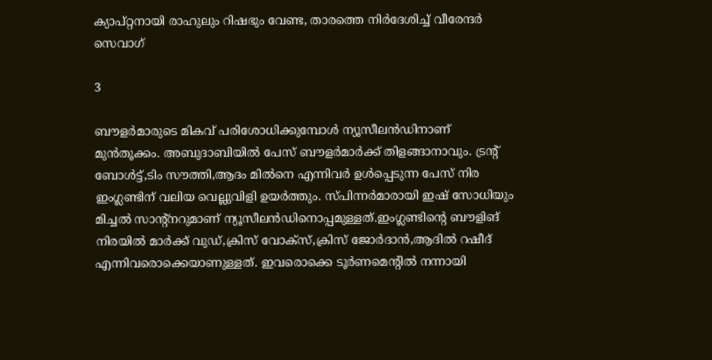ക്യാപ്റ്റനായി രാഹുലും റിഷഭും വേണ്ട, താരത്തെ നിര്‍ദേശിച്ച് വീരേന്ദര്‍ സെവാഗ്

3

ബൗളര്‍മാരുടെ മികവ് പരിശോധിക്കുമ്പോള്‍ ന്യൂസീലന്‍ഡിനാണ് മുന്‍തൂക്കം. അബുദാബിയില്‍ പേസ് ബൗളര്‍മാര്‍ക്ക് തിളങ്ങാനാവും. ട്രന്റ് ബോള്‍ട്ട്,ടിം സൗത്തി,ആദം മില്‍നെ എന്നിവര്‍ ഉള്‍പ്പെടുന്ന പേസ് നിര ഇംഗ്ലണ്ടിന് വലിയ വെല്ലുവിളി ഉയര്‍ത്തും. സ്പിന്നര്‍മാരായി ഇഷ് സോധിയും മിച്ചല്‍ സാന്റ്‌നറുമാണ് ന്യൂസീലന്‍ഡിനൊപ്പമുള്ളത്.ഇംഗ്ലണ്ടിന്റെ ബൗളിങ് നിരയില്‍ മാര്‍ക്ക് വുഡ്,ക്രിസ് വോക്‌സ്,ക്രിസ് ജോര്‍ദാന്‍,ആദില്‍ റഷീദ് എന്നിവരൊക്കെയാണുള്ളത്. ഇവരൊക്കെ ടൂര്‍ണമെന്റില്‍ നന്നായി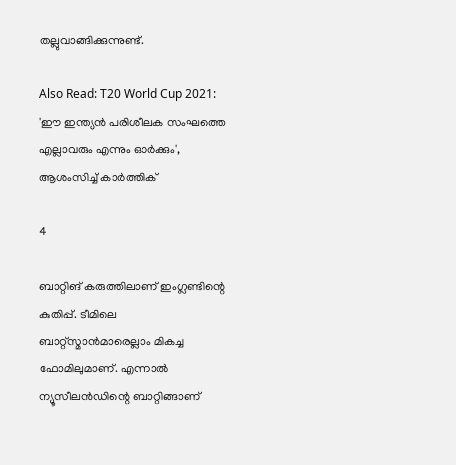തല്ലുവാങ്ങിക്കുന്നുണ്ട്.

Also Read: T20 World Cup 2021: 'ഈ ഇന്ത്യന്‍ പരിശീലക സംഘത്തെ എല്ലാവരും എന്നും ഓര്‍ക്കും', ആശംസിച്ച് കാര്‍ത്തിക്

4

ബാറ്റിങ് കരുത്തിലാണ് ഇംഗ്ലണ്ടിന്റെ കുതിപ്പ്. ടീമിലെ ബാറ്റ്‌സ്മാന്‍മാരെല്ലാം മികച്ച ഫോമിലുമാണ്. എന്നാല്‍ ന്യൂസീലന്‍ഡിന്റെ ബാറ്റിങ്ങാണ്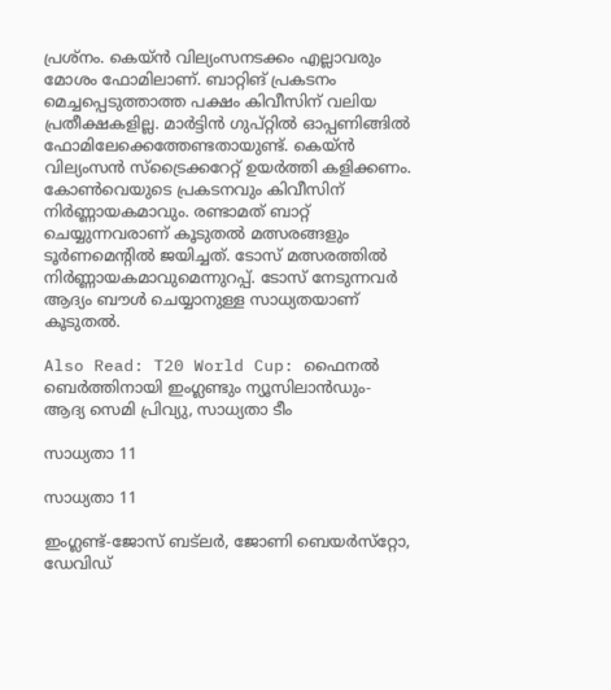പ്രശ്‌നം. കെയ്ന്‍ വില്യംസനടക്കം എല്ലാവരും മോശം ഫോമിലാണ്. ബാറ്റിങ് പ്രകടനം മെച്ചപ്പെടുത്താത്ത പക്ഷം കിവീസിന് വലിയ പ്രതീക്ഷകളില്ല. മാര്‍ട്ടിന്‍ ഗുപ്റ്റില്‍ ഓപ്പണിങ്ങില്‍ ഫോമിലേക്കെത്തേണ്ടതായുണ്ട്. കെയ്ന്‍ വില്യംസന്‍ സ്‌ട്രൈക്കറേറ്റ് ഉയര്‍ത്തി കളിക്കണം. കോണ്‍വെയുടെ പ്രകടനവും കിവീസിന് നിര്‍ണ്ണായകമാവും. രണ്ടാമത് ബാറ്റ് ചെയ്യുന്നവരാണ് കൂടുതല്‍ മത്സരങ്ങളും ടൂര്‍ണമെന്റില്‍ ജയിച്ചത്. ടോസ് മത്സരത്തില്‍ നിര്‍ണ്ണായകമാവുമെന്നുറപ്പ്. ടോസ് നേടുന്നവര്‍ ആദ്യം ബൗള്‍ ചെയ്യാനുള്ള സാധ്യതയാണ് കൂടുതല്‍.

Also Read: T20 World Cup: ഫൈനല്‍ ബെര്‍ത്തിനായി ഇംഗ്ലണ്ടും ന്യൂസിലാന്‍ഡും- ആദ്യ സെമി പ്രിവ്യു, സാധ്യതാ ടീം

സാധ്യതാ 11

സാധ്യതാ 11

ഇംഗ്ലണ്ട്-ജോസ് ബട്‌ലര്‍, ജോണി ബെയര്‍സ്‌റ്റോ, ഡേവിഡ്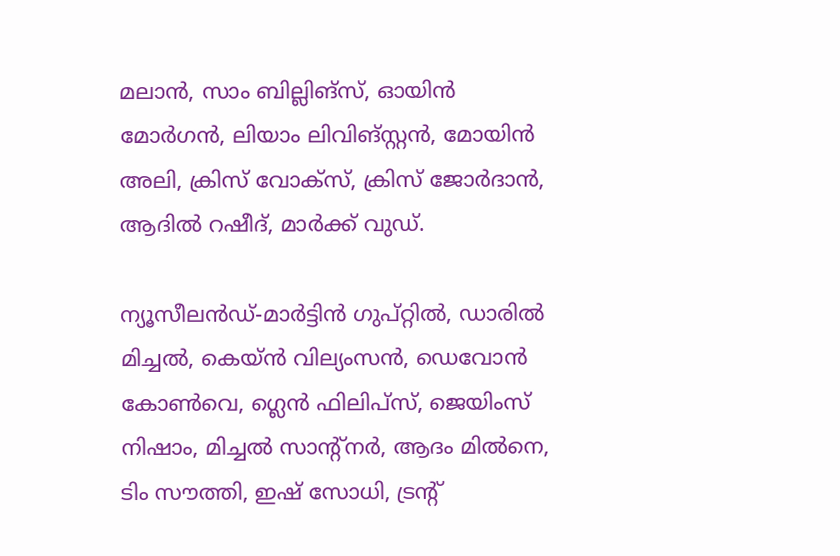മലാന്‍, സാം ബില്ലിങ്‌സ്, ഓയിന്‍ മോര്‍ഗന്‍, ലിയാം ലിവിങ്‌സ്റ്റന്‍, മോയിന്‍ അലി, ക്രിസ് വോക്‌സ്, ക്രിസ് ജോര്‍ദാന്‍, ആദില്‍ റഷീദ്, മാര്‍ക്ക് വുഡ്.

ന്യൂസീലന്‍ഡ്-മാര്‍ട്ടിന്‍ ഗുപ്റ്റില്‍, ഡാരില്‍ മിച്ചല്‍, കെയ്ന്‍ വില്യംസന്‍, ഡെവോന്‍ കോണ്‍വെ, ഗ്ലെന്‍ ഫിലിപ്‌സ്, ജെയിംസ് നിഷാം, മിച്ചല്‍ സാന്റ്‌നര്‍, ആദം മില്‍നെ, ടിം സൗത്തി, ഇഷ് സോധി, ട്രന്റ്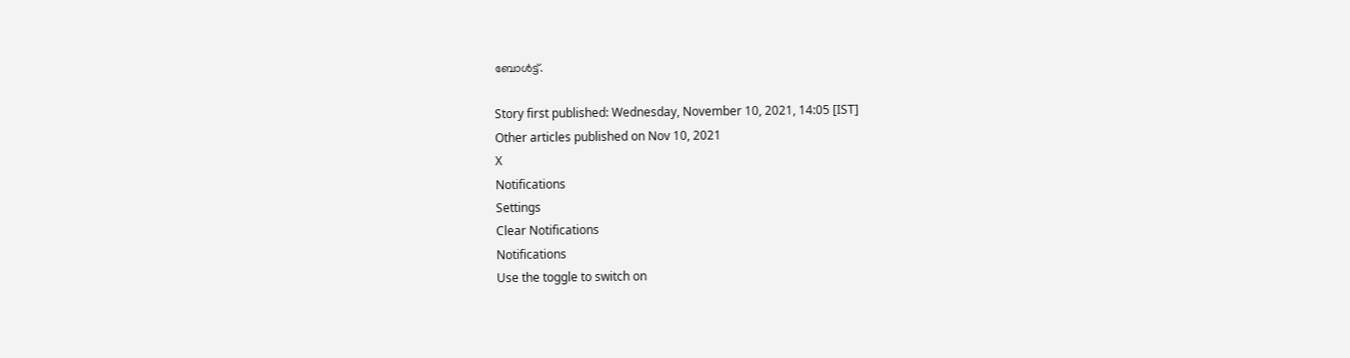ബോള്‍ട്ട്.

Story first published: Wednesday, November 10, 2021, 14:05 [IST]
Other articles published on Nov 10, 2021
X
Notifications
Settings
Clear Notifications
Notifications
Use the toggle to switch on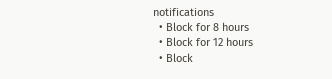notifications
  • Block for 8 hours
  • Block for 12 hours
  • Block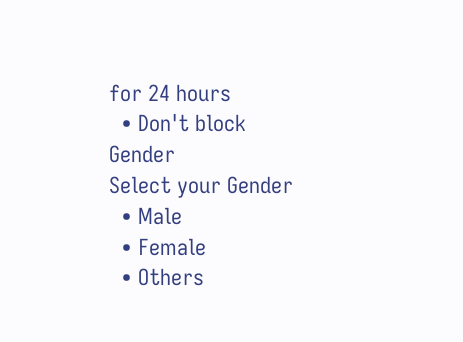for 24 hours
  • Don't block
Gender
Select your Gender
  • Male
  • Female
  • Others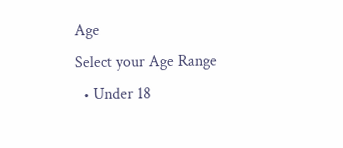Age
Select your Age Range
  • Under 18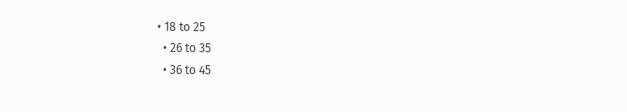• 18 to 25
  • 26 to 35
  • 36 to 45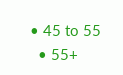• 45 to 55
  • 55+